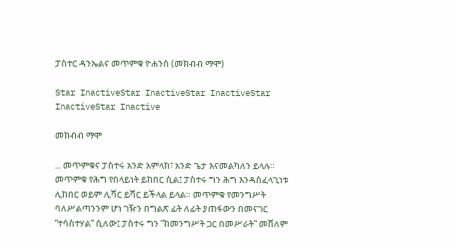ፓስተር ዳንኤልና መጥምቁ ዮሐንስ (መክብብ ማሞ)

Star InactiveStar InactiveStar InactiveStar InactiveStar Inactive

መክብብ ማሞ

... መጥምቁና ፓስተሩ አንድ አምላክ፣ አንድ ጌታ እናመልካለን ይላሉ። መጥምቁ የሕግ የበላይነት ይከበር ሲል፤ ፓስተሩ ግን ሕግ እንዳስፈላጊነቱ ሊከበር ወይም ሊሻር ይሻር ይችላል ይላል። መጥምቁ የመንግሥት ባለሥልጣንንም ሆነ ገዥን በግልጽ ፊት ለፊት ያጠፋውን በመናገር ”ተሳስተሃል” ሲለው፤ ፓስተሩ ግን ”ከመንግሥት ጋር በመሥራት” መሸለም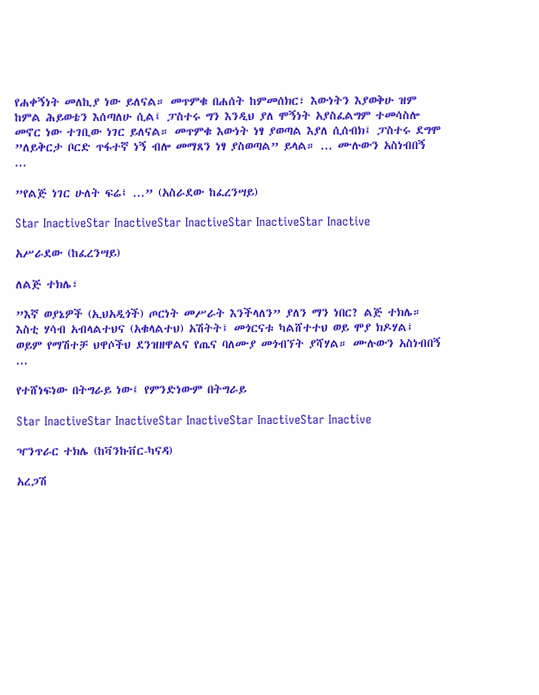የሐቀኝነት መለኪያ ነው ይለናል። መጥምቁ በሐሰት ከምመሰክር፣ እውነትን እያወቅሁ ዝም ከምል ሕይወቴን እሰጣለሁ ሲል፤ ፓስተሩ ግን እንዲህ ያለ ሞኝነት አያስፈልግም ተመሳስሎ መኖር ነው ተገቢው ነገር ይለናል። መጥምቁ እውነት ነፃ ያወጣል እያለ ሲሰብክ፤ ፓስተሩ ደግሞ ”ለይቅርታ ቦርድ ጥፋተኛ ነኝ ብሎ መማጸን ነፃ ያስወጣል” ይላል። ... ሙሉውን አስነብበኝ ...

”የልጅ ነገር ሁለት ፍሬ፤ ...” (አስራደው ከፈረንሣይ)

Star InactiveStar InactiveStar InactiveStar InactiveStar Inactive

አሥራደው (ከፈረንሣይ)

ለልጅ ተክሌ፣

”እኛ ወያኔዎች (ኢህአዲጎች) ጦርነት መሥራት እንችላለን” ያለን ማን ነበር? ልጅ ተክሌ። እስቲ ሃሳብ አብላልተህና (አቁላልተህ) አሽትት፤ መጎርናቱ ካልሸተተህ ወይ ሞያ ክዶሃል፤ ወይም የማሽተቻ ህዋሶችህ ደንዝዘዋልና የጤና ባለሙያ መጎብኘት ያሻሃል። ሙሉውን አስነብበኝ ...

የተሸነፍነው በትግራይ ነው፤ የምንድነውም በትግራይ

Star InactiveStar InactiveStar InactiveStar InactiveStar Inactive

ዣንጥራር ተክሌ (ከቫንኩቨር-ካናዳ)

አረጋሽ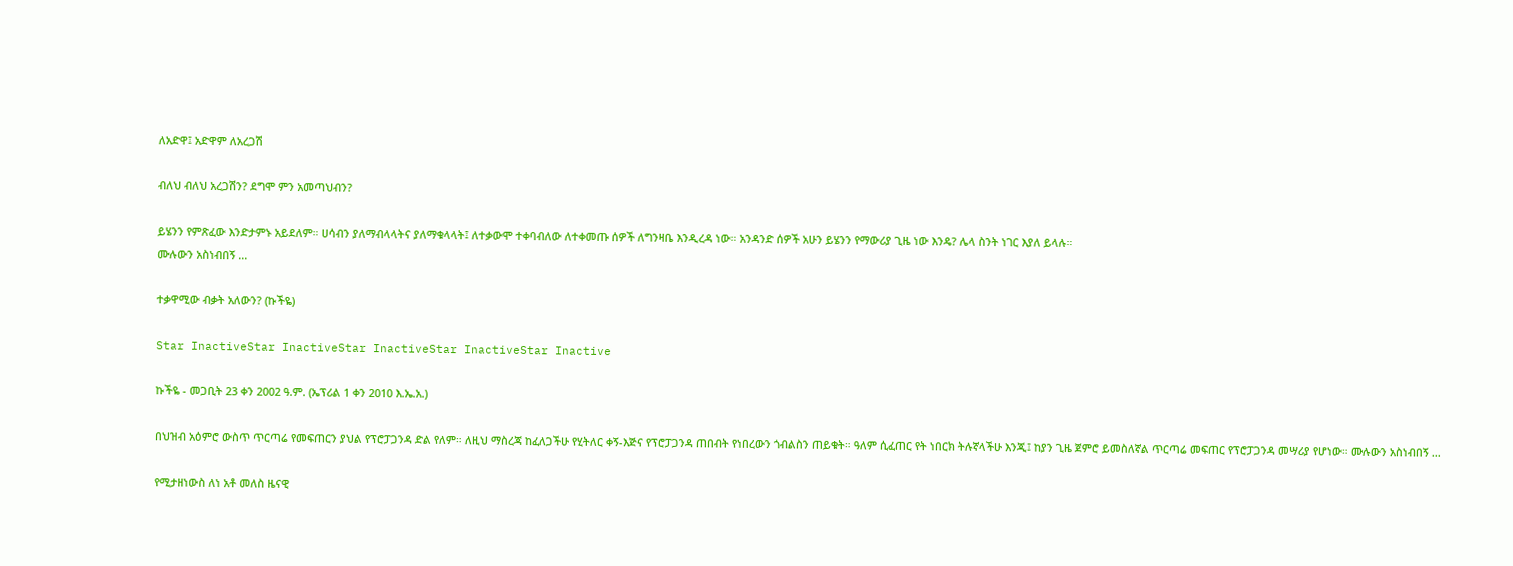ለአድዋ፤ አድዋም ለአረጋሽ

ብለህ ብለህ አረጋሽን? ደግሞ ምን አመጣህብን?

ይሄንን የምጽፈው እንድታምኑ አይደለም። ሀሳብን ያለማብላላትና ያለማቁላላት፤ ለተቃውሞ ተቀባብለው ለተቀመጡ ሰዎች ለግንዛቤ እንዲረዳ ነው። አንዳንድ ሰዎች አሁን ይሄንን የማውሪያ ጊዜ ነው እንዴ? ሌላ ስንት ነገር እያለ ይላሉ።
ሙሉውን አስነብበኝ ...

ተቃዋሚው ብቃት አለውን? (ኩችዬ)

Star InactiveStar InactiveStar InactiveStar InactiveStar Inactive

ኩችዬ - መጋቢት 23 ቀን 2002 ዓ.ም. (ኤፕሪል 1 ቀን 2010 እ.ኤ.አ.)

በህዝብ አዕምሮ ውስጥ ጥርጣሬ የመፍጠርን ያህል የፕሮፓጋንዳ ድል የለም። ለዚህ ማስረጃ ከፈለጋችሁ የሂትለር ቀኝ-እጅና የፕሮፓጋንዳ ጠበብት የነበረውን ጎብልስን ጠይቁት። ዓለም ሲፈጠር የት ነበርክ ትሉኛላችሁ እንጂ፤ ከያን ጊዜ ጀምሮ ይመስለኛል ጥርጣሬ መፍጠር የፕሮፓጋንዳ መሣሪያ የሆነው። ሙሉውን አስነብበኝ ...

የሚታዘነውስ ለነ አቶ መለስ ዜናዊ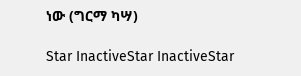ነው (ግርማ ካሣ)

Star InactiveStar InactiveStar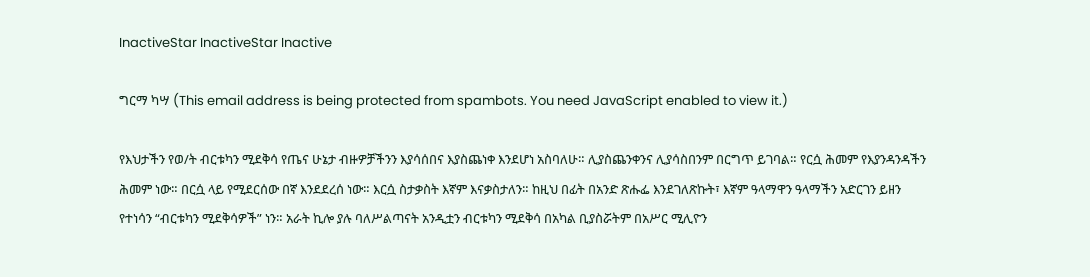InactiveStar InactiveStar Inactive

ግርማ ካሣ (This email address is being protected from spambots. You need JavaScript enabled to view it.)

የእህታችን የወ/ት ብርቱካን ሚደቅሳ የጤና ሁኔታ ብዙዎቻችንን እያሳሰበና እያስጨነቀ እንደሆነ አስባለሁ። ሊያስጨንቀንና ሊያሳስበንም በርግጥ ይገባል። የርሷ ሕመም የእያንዳንዳችን ሕመም ነው። በርሷ ላይ የሚደርሰው በኛ እንደደረሰ ነው። እርሷ ስታቃስት እኛም እናቃስታለን። ከዚህ በፊት በአንድ ጽሑፌ እንደገለጽኩት፣ እኛም ዓላማዋን ዓላማችን አድርገን ይዘን የተነሳን “ብርቱካን ሚደቅሳዎች” ነን። አራት ኪሎ ያሉ ባለሥልጣናት አንዲቷን ብርቱካን ሚደቅሳ በአካል ቢያስሯትም በአሥር ሚሊዮን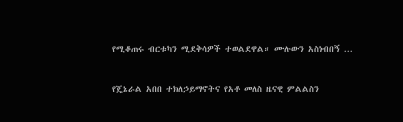የሚቆጠሩ ብርቱካን ሚደቅሳዎች ተወልደዋል። ሙሉውን አስነብበኝ ...

የጄኔራል አበበ ተክለኃይማኖትና የአቶ መለስ ዜናዊ ምልልስን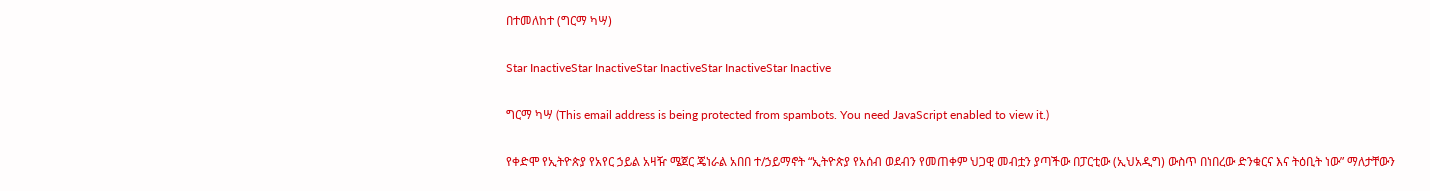በተመለከተ (ግርማ ካሣ)

Star InactiveStar InactiveStar InactiveStar InactiveStar Inactive

ግርማ ካሣ (This email address is being protected from spambots. You need JavaScript enabled to view it.)

የቀድሞ የኢትዮጵያ የአየር ኃይል አዛዥ ሜጀር ጄነራል አበበ ተ/ኃይማኖት “ኢትዮጵያ የአሰብ ወደብን የመጠቀም ህጋዊ መብቷን ያጣችው በፓርቲው (ኢህአዲግ) ውስጥ በነበረው ድንቁርና እና ትዕቢት ነው” ማለታቸውን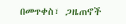በመጥቀስ፣ ጋዜጠኖች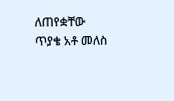ለጠየቋቸው ጥያቄ አቶ መለስ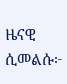ዜናዊ ሲመልሱ፦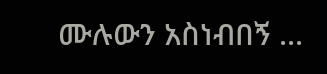ሙሉውን አስነብበኝ ...